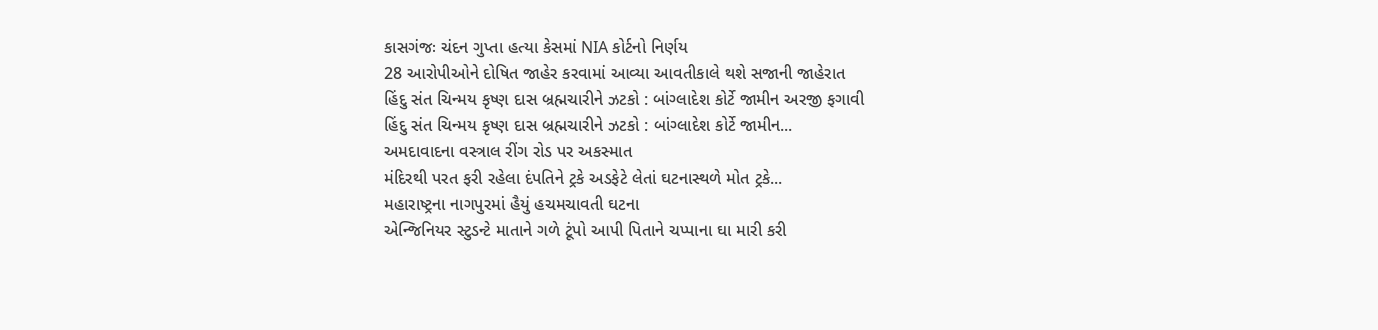કાસગંજઃ ચંદન ગુપ્તા હત્યા કેસમાં NIA કોર્ટનો નિર્ણય
28 આરોપીઓને દોષિત જાહેર કરવામાં આવ્યા આવતીકાલે થશે સજાની જાહેરાત
હિંદુ સંત ચિન્મય કૃષ્ણ દાસ બ્રહ્મચારીને ઝટકો : બાંગ્લાદેશ કોર્ટે જામીન અરજી ફગાવી
હિંદુ સંત ચિન્મય કૃષ્ણ દાસ બ્રહ્મચારીને ઝટકો : બાંગ્લાદેશ કોર્ટે જામીન...
અમદાવાદના વસ્ત્રાલ રીંગ રોડ પર અકસ્માત
મંદિરથી પરત ફરી રહેલા દંપતિને ટ્રકે અડફેટે લેતાં ઘટનાસ્થળે મોત ટ્રકે...
મહારાષ્ટ્રના નાગપુરમાં હૈયું હચમચાવતી ઘટના
એન્જિનિયર સ્ટુડન્ટે માતાને ગળે ટૂંપો આપી પિતાને ચપ્પાના ઘા મારી કરી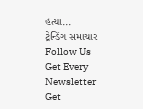હત્યા...
ટ્રેન્ડિંગ સમાચાર
Follow Us
Get Every Newsletter
Get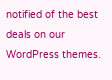notified of the best deals on our WordPress themes.